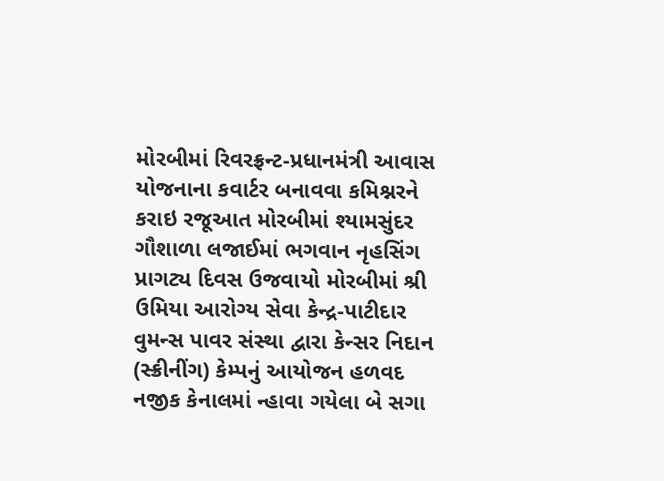મોરબીમાં રિવરફ્રન્ટ-પ્રધાનમંત્રી આવાસ યોજનાના કવાર્ટર બનાવવા કમિશ્નરને કરાઇ રજૂઆત મોરબીમાં શ્યામસુંદર ગૌશાળા લજાઈમાં ભગવાન નૃહસિંગ પ્રાગટ્ય દિવસ ઉજવાયો મોરબીમાં શ્રી ઉમિયા આરોગ્ય સેવા કેન્દ્ર-પાટીદાર વુમન્સ પાવર સંસ્થા દ્વારા કેન્સર નિદાન (સ્ક્રીનીંગ) કેમ્પનું આયોજન હળવદ નજીક કેનાલમાં ન્હાવા ગયેલા બે સગા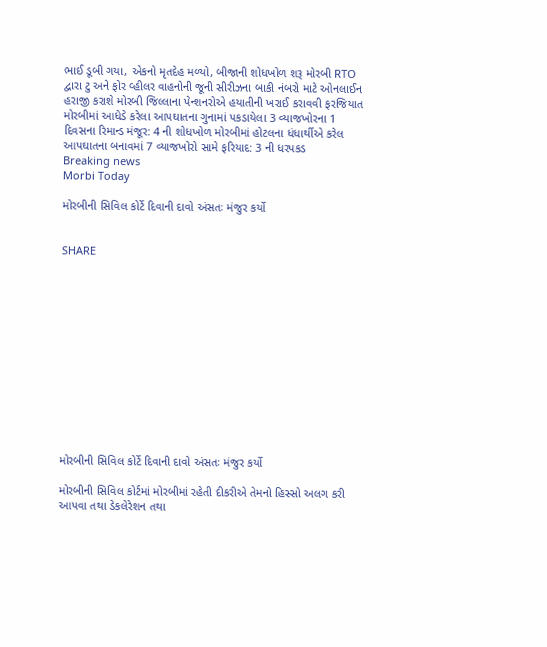ભાઈ ડૂબી ગયા, એકનો મૃતદેહ મળ્યો, બીજાની શોધખોળ શરૂ મોરબી RTO દ્વારા ટુ અને ફોર વ્હીલર વાહનોની જૂની સીરીઝના બાકી નંબરો માટે ઓનલાઈન હરાજી કરાશે મોરબી જિલ્લાના પેન્શનરોએ હયાતીની ખરાઈ કરાવવી ફરજિયાત મોરબીમાં આધેડે કરેલા આપઘાતના ગુનામાં પકડાયેલા 3 વ્યાજખોરના 1 દિવસના રિમાન્ડ મંજૂર: 4 ની શોધખોળ મોરબીમાં હોટલના ધંધાર્થીએ કરેલ આપઘાતના બનાવમાં 7 વ્યાજખોરો સામે ફરિયાદ: 3 ની ધરપકડ
Breaking news
Morbi Today

મોરબીની સિવિલ કોર્ટે દિવાની દાવો અંસતઃ મંજુર કર્યો


SHARE













મોરબીની સિવિલ કોર્ટે દિવાની દાવો અંસતઃ મંજુર કર્યો

મોરબીની સિવિલ કોર્ટમાં મોરબીમાં રહેતી દીકરીએ તેમનો હિસ્સો અલગ કરી આપવા તથા ડેકલેરેશન તથા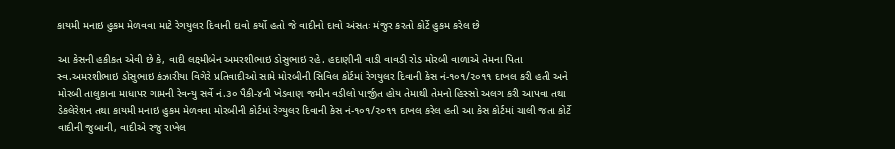કાયમી મનાઇ હુકમ મેળવવા માટે રેગયુલર દિવાની દાવો કર્યો હતો જે વાદીનો દાવો અંસતઃ મંજુર કરતો કોર્ટે હુકમ કરેલ છે

આ કેસની હકીકત એવી છે કે, વાદી લક્ષ્મીબેન અમરશીભાઇ ડોસુભાઇ રહે. હદાણીની વાડી વાવડી રોડ મોરબી વાળાએ તેમના પિતા સ્વ.અમરશીભાઇ ડોસુભાઇ કંઝારીયા વિગેરે પ્રતિવાદીઓ સામે મોરબીની સિવિલ કોર્ટમાં રેગયુલર દિવાની કેસ નં-૧૦૧/૨૦૧૧ દાખલ કરી હતી અને મોરબી તાલુકાના માધાપર ગામની રેવન્યુ સર્વે નં.૩૦ પૈકી-૪ની ખેડવાણ જમીન વડીલો પાર્જીત હોય તેમાથી તેમનો હિસ્સો અલગ કરી આપવા તથા ડેકલેરેશન તથા કાયમી મનાઇ હુકમ મેળવવા મોરબીની કોર્ટમાં રેગ્યુલર દિવાની કેસ નં-૧૦૧/૨૦૧૧ દાખલ કરેલ હતી આ કેસ કોર્ટમાં ચાલી જતા કોર્ટે વાદીની જુબાની, વાદીએ રજુ રાખેલ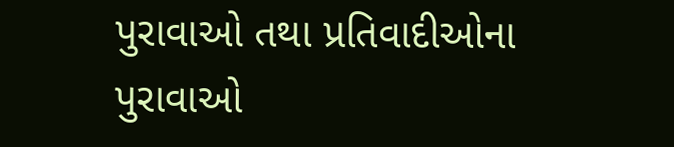પુરાવાઓ તથા પ્રતિવાદીઓના પુરાવાઓ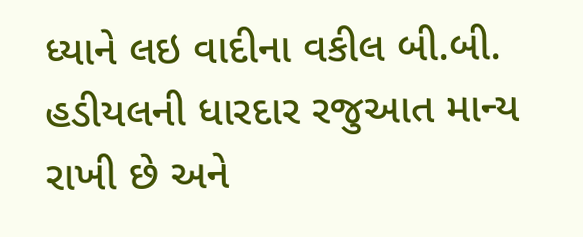ધ્યાને લઇ વાદીના વકીલ બી.બી. હડીયલની ધારદાર રજુઆત માન્ય રાખી છે અને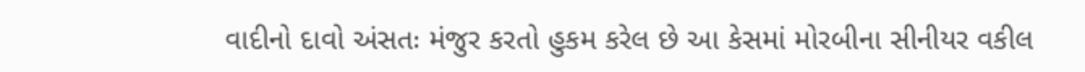વાદીનો દાવો અંસતઃ મંજુર કરતો હુકમ કરેલ છે આ કેસમાં મોરબીના સીનીયર વકીલ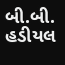બી.બી. હડીયલ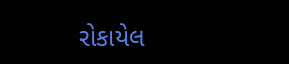રોકાયેલ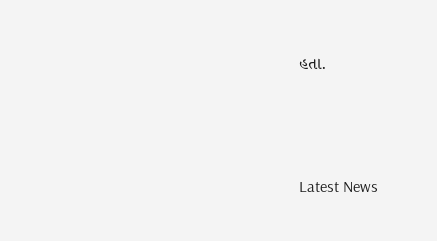હતા.






Latest News